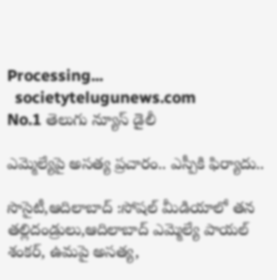Processing...
  societytelugunews.com
No.1 తెలుగు న్యూస్ డైలీ

ఎమ్మెల్యేపై అసత్య ప్రచారం.. ఎస్పీకి ఫిర్యాదు..

సొసైటీ,ఆదిలాబాద్ :సోషల్ మీడియాలో తన తల్లిదండ్రులు,ఆదిలాబాద్ ఎమ్మెల్యే పాయల్ శంకర్, ఉమపై అసత్య,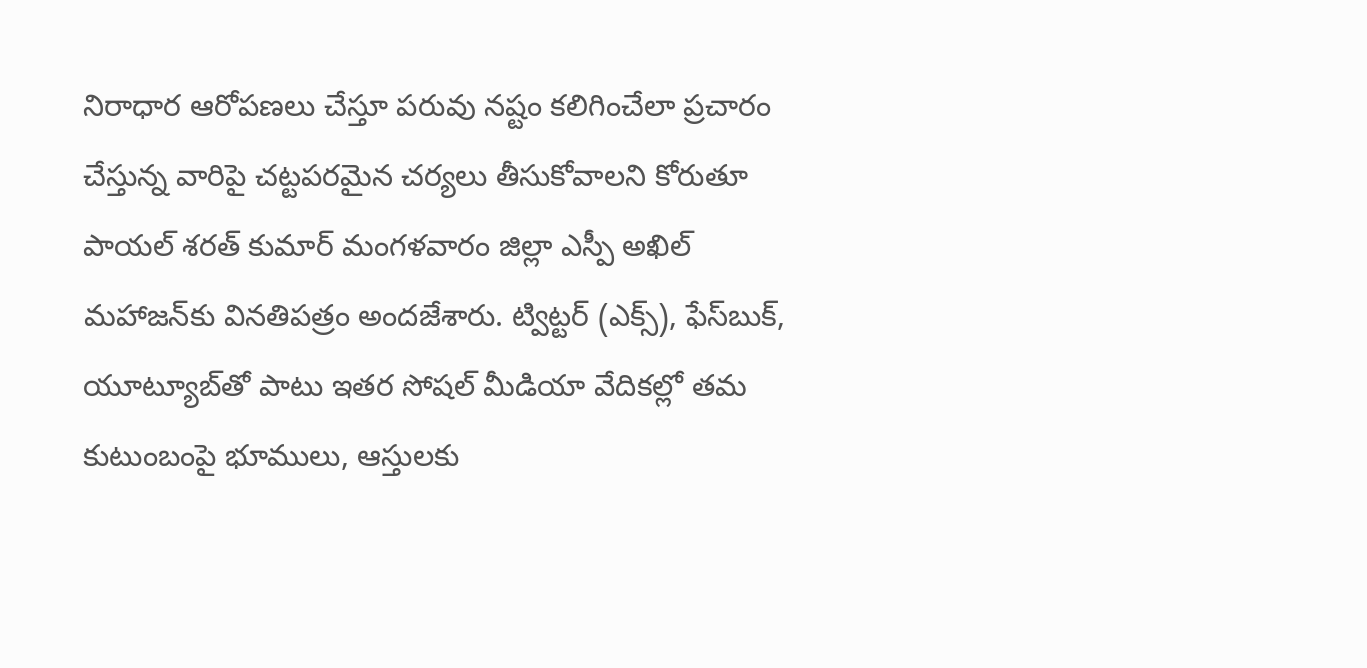నిరాధార ఆరోపణలు చేస్తూ పరువు నష్టం కలిగించేలా ప్రచారం చేస్తున్న వారిపై చట్టపరమైన చర్యలు తీసుకోవాలని కోరుతూ పాయల్ శరత్ కుమార్ మంగళవారం జిల్లా ఎస్పీ అఖిల్ మహాజన్‌కు వినతిపత్రం అందజేశారు. ట్విట్టర్ (ఎక్స్), ఫేస్‌బుక్, యూట్యూబ్‌తో పాటు ఇతర సోషల్ మీడియా వేదికల్లో తమ కుటుంబంపై భూములు, ఆస్తులకు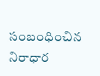సంబంధించిన నిరాధార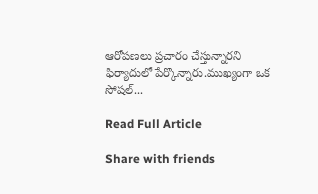ఆరోపణలు ప్రచారం చేస్తున్నారని ఫిర్యాదులో పేర్కొన్నారు.ముఖ్యంగా ఒక సోషల్...

Read Full Article

Share with friends